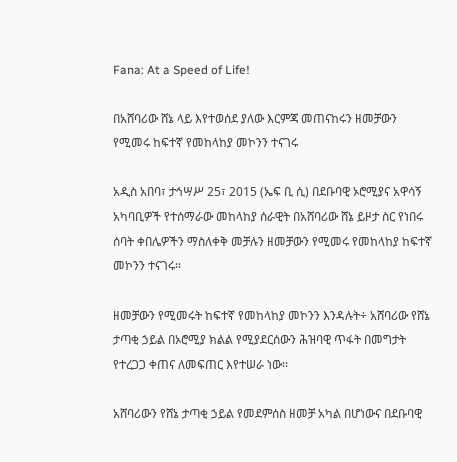Fana: At a Speed of Life!

በአሸባሪው ሸኔ ላይ እየተወሰደ ያለው እርምጃ መጠናከሩን ዘመቻውን የሚመሩ ከፍተኛ የመከላከያ መኮንን ተናገሩ

አዲስ አበባ፣ ታኅሣሥ 25፣ 2015 (ኤፍ ቢ ሲ) በደቡባዊ ኦሮሚያና አዋሳኝ አካባቢዎች የተሰማራው መከላከያ ሰራዊት በአሸባሪው ሸኔ ይዞታ ስር የነበሩ ሰባት ቀበሌዎችን ማስለቀቅ መቻሉን ዘመቻውን የሚመሩ የመከላከያ ከፍተኛ መኮንን ተናገሩ፡፡

ዘመቻውን የሚመሩት ከፍተኛ የመከላከያ መኮንን እንዳሉት÷ አሸባሪው የሸኔ ታጣቂ ኃይል በኦሮሚያ ክልል የሚያደርሰውን ሕዝባዊ ጥፋት በመግታት የተረጋጋ ቀጠና ለመፍጠር እየተሠራ ነው፡፡

አሸባሪውን የሸኔ ታጣቂ ኃይል የመደምሰስ ዘመቻ አካል በሆነውና በደቡባዊ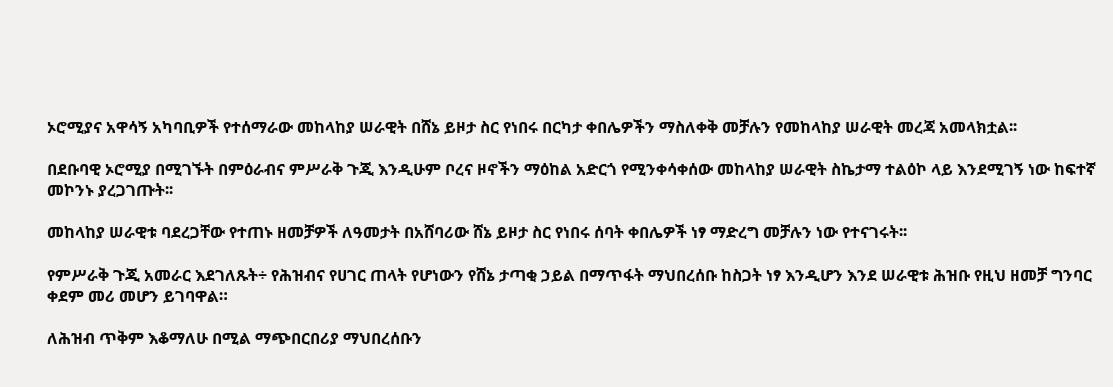ኦሮሚያና አዋሳኝ አካባቢዎች የተሰማራው መከላከያ ሠራዊት በሸኔ ይዞታ ስር የነበሩ በርካታ ቀበሌዎችን ማስለቀቅ መቻሉን የመከላከያ ሠራዊት መረጃ አመላክቷል፡፡

በደቡባዊ ኦሮሚያ በሚገኙት በምዕራብና ምሥራቅ ጉጂ እንዲሁም ቦረና ዞኖችን ማዕከል አድርጎ የሚንቀሳቀሰው መከላከያ ሠራዊት ስኬታማ ተልዕኮ ላይ እንደሚገኝ ነው ከፍተኛ መኮንኑ ያረጋገጡት፡፡

መከላከያ ሠራዊቱ ባደረጋቸው የተጠኑ ዘመቻዎች ለዓመታት በአሸባሪው ሸኔ ይዞታ ስር የነበሩ ሰባት ቀበሌዎች ነፃ ማድረግ መቻሉን ነው የተናገሩት፡፡

የምሥራቅ ጉጂ አመራር እደገለጹት÷ የሕዝብና የሀገር ጠላት የሆነውን የሸኔ ታጣቂ ኃይል በማጥፋት ማህበረሰቡ ከስጋት ነፃ እንዲሆን እንደ ሠራዊቱ ሕዝቡ የዚህ ዘመቻ ግንባር ቀደም መሪ መሆን ይገባዋል።

ለሕዝብ ጥቅም እቆማለሁ በሚል ማጭበርበሪያ ማህበረሰቡን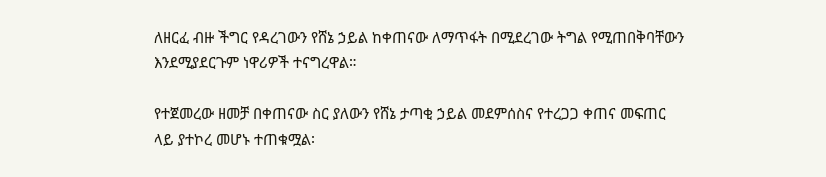ለዘርፈ ብዙ ችግር የዳረገውን የሸኔ ኃይል ከቀጠናው ለማጥፋት በሚደረገው ትግል የሚጠበቅባቸውን እንደሚያደርጉም ነዋሪዎች ተናግረዋል።

የተጀመረው ዘመቻ በቀጠናው ስር ያለውን የሸኔ ታጣቂ ኃይል መደምሰስና የተረጋጋ ቀጠና መፍጠር ላይ ያተኮረ መሆኑ ተጠቁሟል፡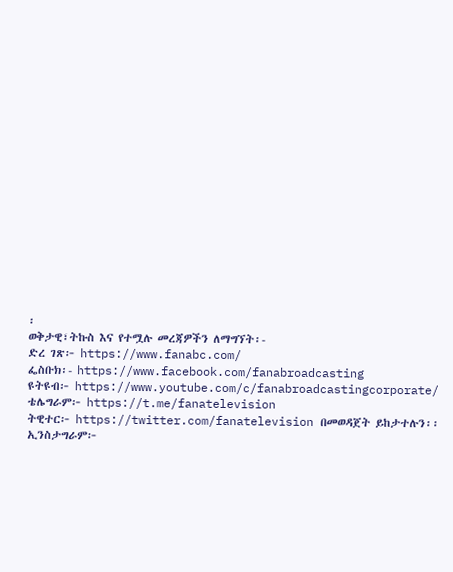፡
ወቅታዊ፣ትኩስ እና የተሟሉ መረጃዎችን ለማግኘት፡-
ድረ ገጽ፦ https://www.fanabc.com/
ፌስቡክ፡- https://www.facebook.com/fanabroadcasting
ዩትዩብ፦ https://www.youtube.com/c/fanabroadcastingcorporate/
ቴሌግራም፦ https://t.me/fanatelevision
ትዊተር፦ https://twitter.com/fanatelevision በመወዳጀት ይከታተሉን፡፡
ኢንስታግራም፦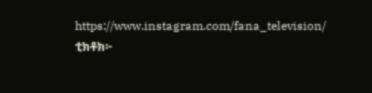https://www.instagram.com/fana_television/
ቲክቶክ፦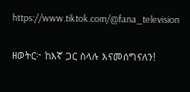https://www.tiktok.com/@fana_television

ዘወትር፦ ከእኛ ጋር ስላሉ እናመሰግናለን!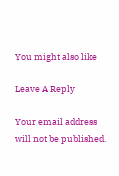You might also like

Leave A Reply

Your email address will not be published.